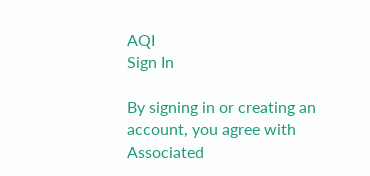AQI
Sign In

By signing in or creating an account, you agree with Associated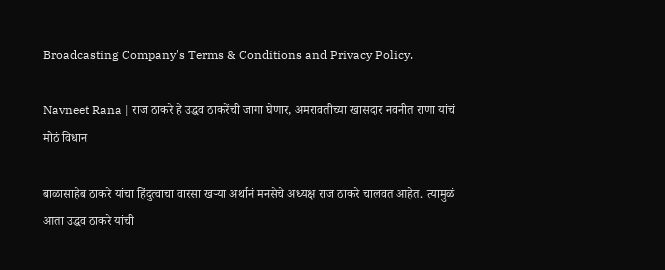Broadcasting Company's Terms & Conditions and Privacy Policy.

Navneet Rana | राज ठाकरे हे उद्धव ठाकरेंची जागा घेणार, अमरावतीच्या खासदार नवनीत राणा यांचं मोठं विधान

बाळासाहेब ठाकरे यांचा हिंदुत्वाचा वारसा खऱ्या अर्थानं मनसेचे अध्यक्ष राज ठाकरे चालवत आहेत. त्यामुळं आता उद्धव ठाकरे यांची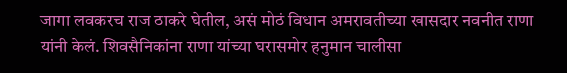जागा लवकरच राज ठाकरे घेतील, असं मोठं विधान अमरावतीच्या खासदार नवनीत राणा यांनी केलं. शिवसैनिकांना राणा यांच्या घरासमोर हनुमान चालीसा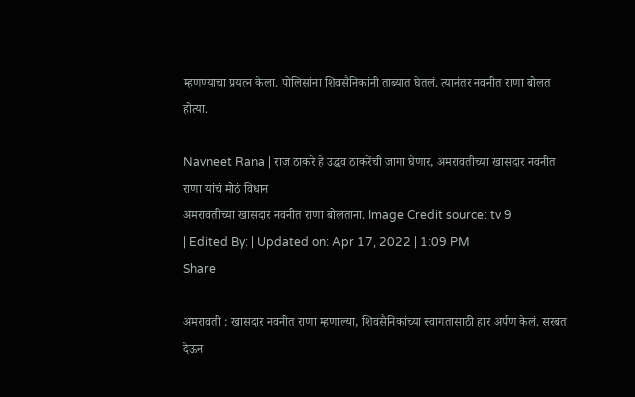म्हणण्याचा प्रयत्न केला. पोलिसांना शिवसैनिकांनी ताब्यात घेतलं. त्यानंतर नवनीत राणा बोलत होत्या.

Navneet Rana | राज ठाकरे हे उद्धव ठाकरेंची जागा घेणार, अमरावतीच्या खासदार नवनीत राणा यांचं मोठं विधान
अमरावतीच्या खासदार नवनीत राणा बोलताना. Image Credit source: tv 9
| Edited By: | Updated on: Apr 17, 2022 | 1:09 PM
Share

अमरावती : खासदार नवनीत राणा म्हणाल्या, शिवसैनिकांच्या स्वागतासाठी हार अर्पण केलं. सरबत देऊन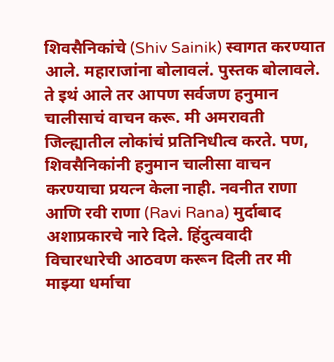शिवसैनिकांचे (Shiv Sainik) स्वागत करण्यात आले. महाराजांना बोलावलं. पुस्तक बोलावले. ते इथं आले तर आपण सर्वजण हनुमान चालीसाचं वाचन करू. मी अमरावती जिल्ह्यातील लोकांचं प्रतिनिधीत्व करते. पण, शिवसैनिकांनी हनुमान चालीसा वाचन करण्याचा प्रयत्न केला नाही. नवनीत राणा आणि रवी राणा (Ravi Rana) मुर्दाबाद अशाप्रकारचे नारे दिले. हिंदुत्ववादी विचारधारेची आठवण करून दिली तर मी माझ्या धर्माचा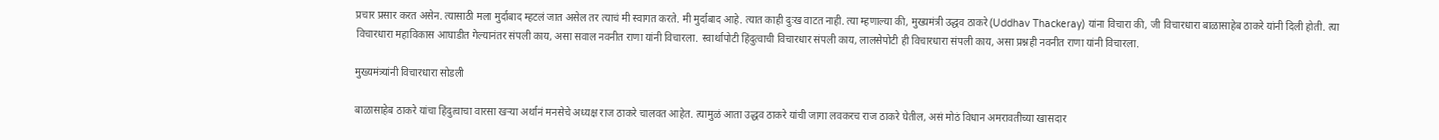प्रचार प्रसार करत असेन. त्यासाठी मला मुर्दाबाद म्हटलं जात असेल तर त्याचं मी स्वागत करते. मी मुर्दाबाद आहे. त्यात काही दुःख वाटत नाही. त्या म्हणाल्या की, मुख्यमंत्री उद्धव ठाकरे (Uddhav Thackeray) यांना विचारा की, जी विचारधारा बाळासाहेब ठाकरे यांनी दिली होती. त्या विचारधारा महाविकास आघाडीत गेल्यानंतर संपली काय, असा सवाल नवनीत राणा यांनी विचारला. स्वार्थापोटी हिंदुत्वाची विचारधार संपली काय, लालसेपोटी ही विचारधारा संपली काय, असा प्रश्नही नवनीत राणा यांनी विचारला.

मुख्यमंत्र्यांनी विचारधारा सोडली

बाळासाहेब ठाकरे यांचा हिंदुत्वाचा वारसा खऱ्या अर्थानं मनसेचे अध्यक्ष राज ठाकरे चालवत आहेत. त्यामुळं आता उद्धव ठाकरे यांची जागा लवकरच राज ठाकरे घेतील, असं मोठं विधान अमरावतीच्या खासदार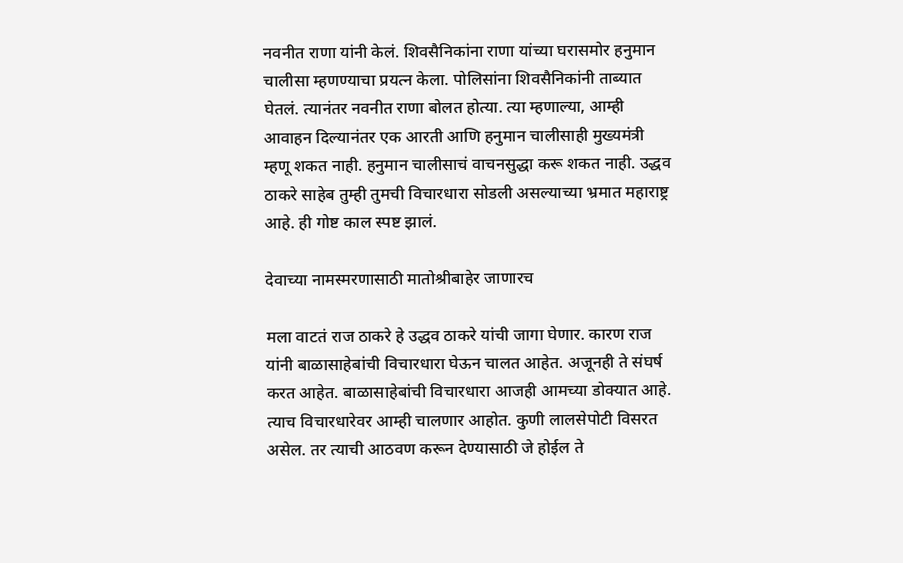नवनीत राणा यांनी केलं. शिवसैनिकांना राणा यांच्या घरासमोर हनुमान चालीसा म्हणण्याचा प्रयत्न केला. पोलिसांना शिवसैनिकांनी ताब्यात घेतलं. त्यानंतर नवनीत राणा बोलत होत्या. त्या म्हणाल्या, आम्ही आवाहन दिल्यानंतर एक आरती आणि हनुमान चालीसाही मुख्यमंत्री म्हणू शकत नाही. हनुमान चालीसाचं वाचनसुद्धा करू शकत नाही. उद्धव ठाकरे साहेब तुम्ही तुमची विचारधारा सोडली असल्याच्या भ्रमात महाराष्ट्र आहे. ही गोष्ट काल स्पष्ट झालं.

देवाच्या नामस्मरणासाठी मातोश्रीबाहेर जाणारच

मला वाटतं राज ठाकरे हे उद्धव ठाकरे यांची जागा घेणार. कारण राज यांनी बाळासाहेबांची विचारधारा घेऊन चालत आहेत. अजूनही ते संघर्ष करत आहेत. बाळासाहेबांची विचारधारा आजही आमच्या डोक्यात आहे. त्याच विचारधारेवर आम्ही चालणार आहोत. कुणी लालसेपोटी विसरत असेल. तर त्याची आठवण करून देण्यासाठी जे होईल ते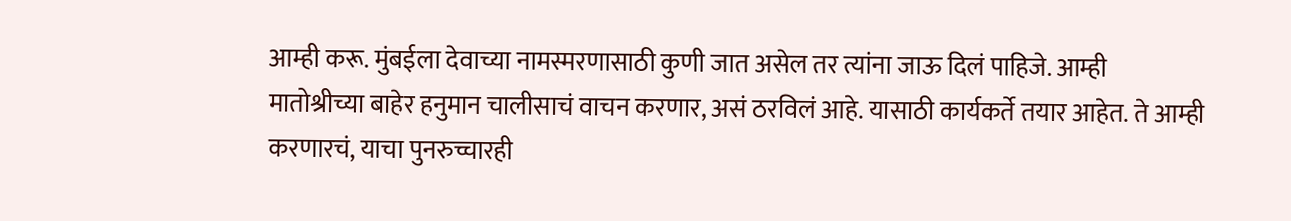आम्ही करू. मुंबईला देवाच्या नामस्मरणासाठी कुणी जात असेल तर त्यांना जाऊ दिलं पाहिजे. आम्ही मातोश्रीच्या बाहेर हनुमान चालीसाचं वाचन करणार, असं ठरविलं आहे. यासाठी कार्यकर्ते तयार आहेत. ते आम्ही करणारचं, याचा पुनरुच्चारही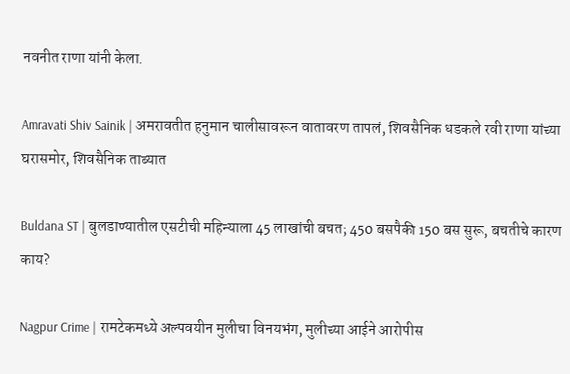नवनीत राणा यांनी केला.

Amravati Shiv Sainik | अमरावतीत हनुमान चालीसावरून वातावरण तापलं, शिवसैनिक धडकले रवी राणा यांच्या घरासमोर, शिवसैनिक ताब्यात

Buldana ST | बुलडाण्यातील एसटीची महिन्याला 45 लाखांची बचत; 450 बसपैकी 150 बस सुरू, बचतीचे कारण काय?

Nagpur Crime | रामटेकमध्ये अल्पवयीन मुलीचा विनयभंग, मुलीच्या आईने आरोपीस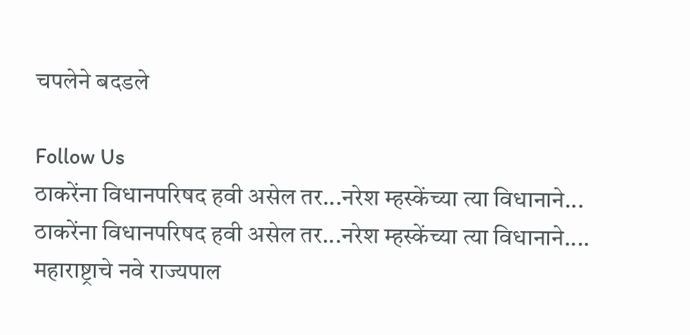चपलेने बदडले

Follow Us
ठाकरेंना विधानपरिषद हवी असेल तर...नरेश म्हस्केंच्या त्या विधानाने...
ठाकरेंना विधानपरिषद हवी असेल तर...नरेश म्हस्केंच्या त्या विधानाने....
महाराष्ट्राचे नवे राज्यपाल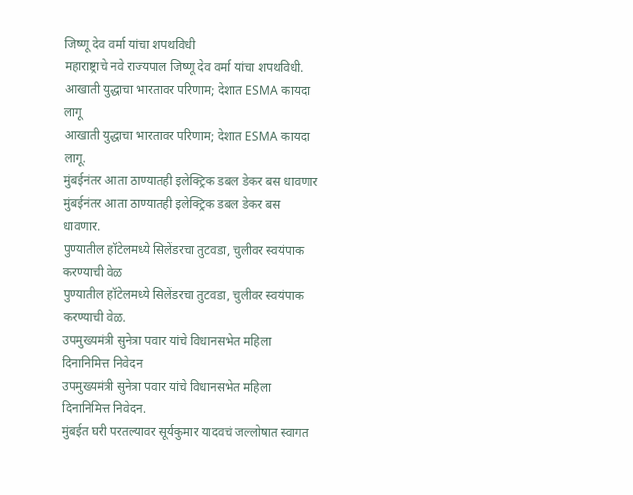जिष्णू देव वर्मा यांचा शपथविधी
महाराष्ट्राचे नवे राज्यपाल जिष्णू देव वर्मा यांचा शपथविधी.
आखाती युद्धाचा भारतावर परिणाम; देशात ESMA कायदा लागू
आखाती युद्धाचा भारतावर परिणाम; देशात ESMA कायदा लागू.
मुंबईनंतर आता ठाण्यातही इलेक्ट्रिक डबल डेकर बस धावणार
मुंबईनंतर आता ठाण्यातही इलेक्ट्रिक डबल डेकर बस धावणार.
पुण्यातील हॉटेलमध्ये सिलेंडरचा तुटवडा, चुलीवर स्वयंपाक करण्याची वेळ
पुण्यातील हॉटेलमध्ये सिलेंडरचा तुटवडा, चुलीवर स्वयंपाक करण्याची वेळ.
उपमुख्यमंत्री सुनेत्रा पवार यांचे विधानसभेत महिला दिनानिमित्त निवेदन
उपमुख्यमंत्री सुनेत्रा पवार यांचे विधानसभेत महिला दिनानिमित्त निवेदन.
मुंबईत घरी परतल्यावर सूर्यकुमार यादवचं जल्लोषात स्वागत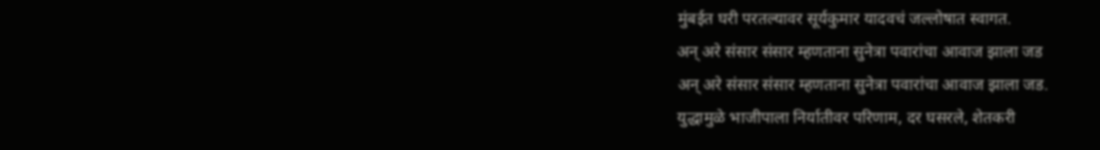मुंबईत घरी परतल्यावर सूर्यकुमार यादवचं जल्लोषात स्वागत.
अन् अरे संसार संसार म्हणताना सुनेत्रा पवारांचा आवाज झाला जड
अन् अरे संसार संसार म्हणताना सुनेत्रा पवारांचा आवाज झाला जड.
युद्धामुळे भाजीपाला निर्यातीवर परिणाम, दर घसरले, शेतकरी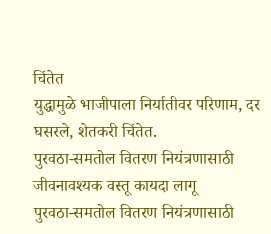चिंतेत
युद्धामुळे भाजीपाला निर्यातीवर परिणाम, दर घसरले, शेतकरी चिंतेत.
पुरवठा-समतोल वितरण नियंत्रणासाठी जीवनावश्यक वस्तू कायदा लागू
पुरवठा-समतोल वितरण नियंत्रणासाठी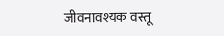जीवनावश्यक वस्तू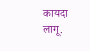कायदा लागू.